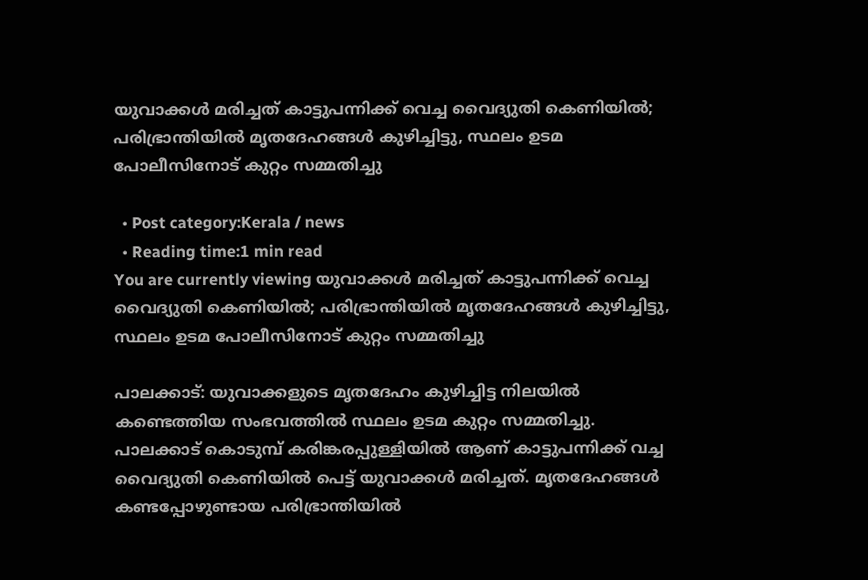യുവാക്കള്‍ മരിച്ചത് കാട്ടുപന്നിക്ക് വെച്ച വൈദ്യുതി കെണിയില്‍; പരിഭ്രാന്തിയില്‍ മൃതദേഹങ്ങള്‍ കുഴിച്ചിട്ടു, സ്ഥലം ഉടമ പോലീസിനോട് കുറ്റം സമ്മതിച്ചു

  • Post category:Kerala / news
  • Reading time:1 min read
You are currently viewing യുവാക്കള്‍ മരിച്ചത് കാട്ടുപന്നിക്ക് വെച്ച വൈദ്യുതി കെണിയില്‍; പരിഭ്രാന്തിയില്‍ മൃതദേഹങ്ങള്‍ കുഴിച്ചിട്ടു, സ്ഥലം ഉടമ പോലീസിനോട് കുറ്റം സമ്മതിച്ചു

പാലക്കാട്: യുവാക്കളുടെ മൃതദേഹം കുഴിച്ചിട്ട നിലയില്‍ കണ്ടെത്തിയ സംഭവത്തില്‍ സ്ഥലം ഉടമ കുറ്റം സമ്മതിച്ചു. പാലക്കാട് കൊടുമ്പ് കരിങ്കരപ്പുള്ളിയില്‍ ആണ് കാട്ടുപന്നിക്ക് വച്ച വൈദ്യുതി കെണിയില്‍ പെട്ട് യുവാക്കള്‍ മരിച്ചത്. മൃതദേഹങ്ങള്‍ കണ്ടപ്പോഴുണ്ടായ പരിഭ്രാന്തിയില്‍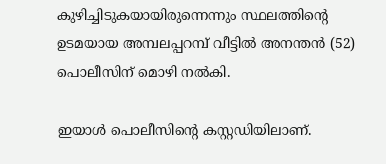കുഴിച്ചിടുകയായിരുന്നെന്നും സ്ഥലത്തിൻ്റെ ഉടമയായ അമ്പലപ്പറമ്പ് വീട്ടില്‍ അനന്തന്‍ (52) പൊലീസിന് മൊഴി നല്‍കി.

ഇയാള്‍ പൊലീസിൻ്റെ കസ്റ്റഡിയിലാണ്.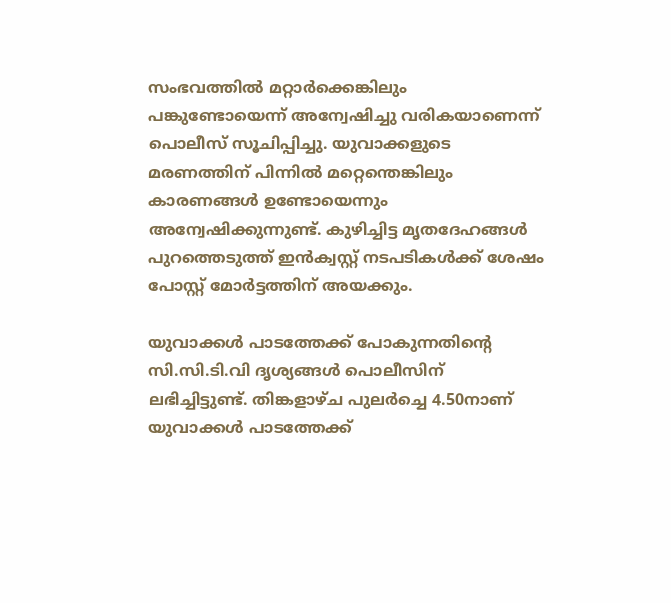സംഭവത്തില്‍ മറ്റാര്‍ക്കെങ്കിലും പങ്കുണ്ടോയെന്ന് അന്വേഷിച്ചു വരികയാണെന്ന് പൊലീസ് സൂചിപ്പിച്ചു. യുവാക്കളുടെ മരണത്തിന് പിന്നില്‍ മറ്റെന്തെങ്കിലും കാരണങ്ങള്‍ ഉണ്ടോയെന്നും അന്വേഷിക്കുന്നുണ്ട്. കുഴിച്ചിട്ട മൃതദേഹങ്ങള്‍ പുറത്തെടുത്ത് ഇന്‍ക്വസ്റ്റ് നടപടികള്‍ക്ക് ശേഷം പോസ്റ്റ് മോര്‍ട്ടത്തിന് അയക്കും.

യുവാക്കള്‍ പാടത്തേക്ക് പോകുന്നതിൻ്റെ സി.സി.ടി.വി ദൃശ്യങ്ങള്‍ പൊലീസിന് ലഭിച്ചിട്ടുണ്ട്. തിങ്കളാഴ്‌ച പുലര്‍ച്ചെ 4.50നാണ് യുവാക്കള്‍ പാടത്തേക്ക്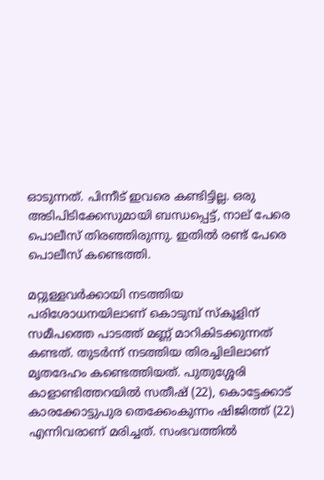ഓടുന്നത്. പിന്നീട് ഇവരെ കണ്ടിട്ടില്ല. ഒരു അടിപിടിക്കേസുമായി ബന്ധപ്പെട്ട്, നാല് പേരെ പൊലീസ് തിരഞ്ഞിരുന്നു. ഇതില്‍ രണ്ട് പേരെ പൊലീസ് കണ്ടെത്തി.

മറ്റുള്ളവര്‍ക്കായി നടത്തിയ പരിശോധനയിലാണ് കൊടുമ്പ് സ്‌കൂളിന് സമീപത്തെ പാടത്ത് മണ്ണ് മാറികിടക്കുന്നത് കണ്ടത്. തുടര്‍ന്ന് നടത്തിയ തിരച്ചിലിലാണ് മൃതദേഹം കണ്ടെത്തിയത്. പുതുശ്ശേരി കാളാണ്ടിത്തറയില്‍ സതീഷ് (22), കൊട്ടേക്കാട് കാരക്കോട്ടുപുര തെക്കേംകുന്നം ഷിജിത്ത് (22) എന്നിവരാണ് മരിച്ചത്. സംഭവത്തിൽ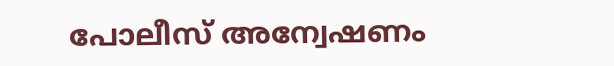പോലീസ് അന്വേഷണം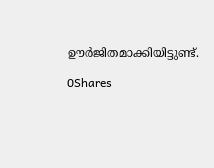ഊർജിതമാക്കിയിട്ടുണ്ട്.

0Shares